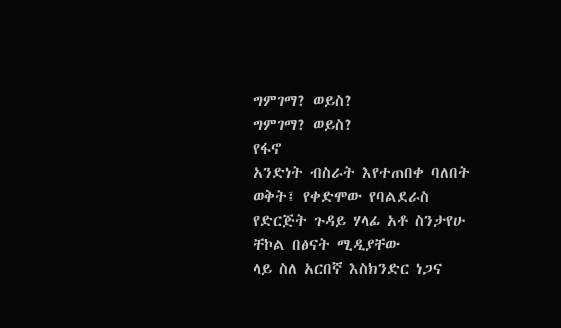ግምገማ? ወይስ?
ግምገማ? ወይስ?
የፋኖ
አንድነት ብስራት እየተጠበቀ ባለበት ወቅት፤ የቀድሞው የባልደራስ የድርጅት ጉዳይ ሃላፊ አቶ ስንታየሁ ቸኮል በፅናት ሚዲያቸው
ላይ ስለ አርበኛ እስክንድር ነጋና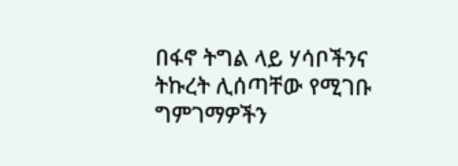በፋኖ ትግል ላይ ሃሳቦችንና ትኩረት ሊሰጣቸው የሚገቡ ግምገማዎችን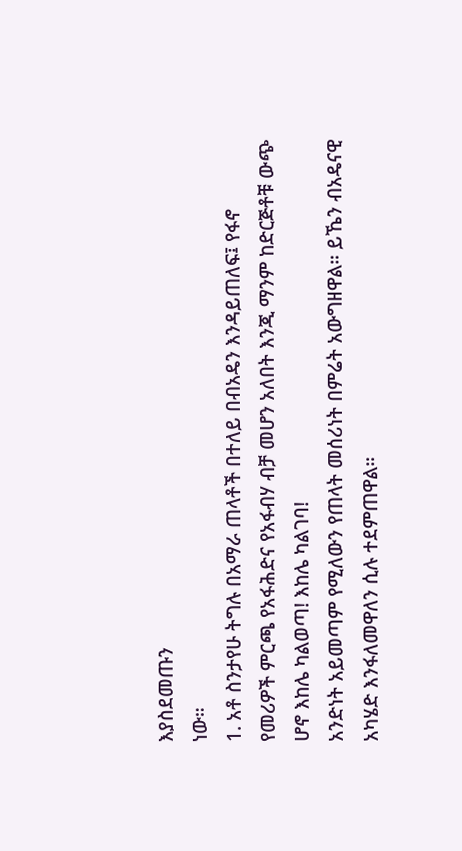እያስደመጡን
ነው።
1. አቶ ስንታየሁ ትግሉ በአማራ ጠላቶች በተለይ በብአዴን እንዳይጠለፍ፤ የፋኖ
የመሪዎች ምርጫ የአፋሕድና የአፋብሃ ብቻ መሆን አለበት እንጂ ማንም ከድርጅቶቹ ውጭ ሆኖ እከሌ ካልወጣ! እከሌ ካልገባ!
አንድነት አይመጣም የሚለውን የጠላት መሰሪነት በምሬት አውግዘዋል። ይኼን ብአዴናዊ አካሄድ እንፋለመዋለን ሲሉ ተደምጠዋል።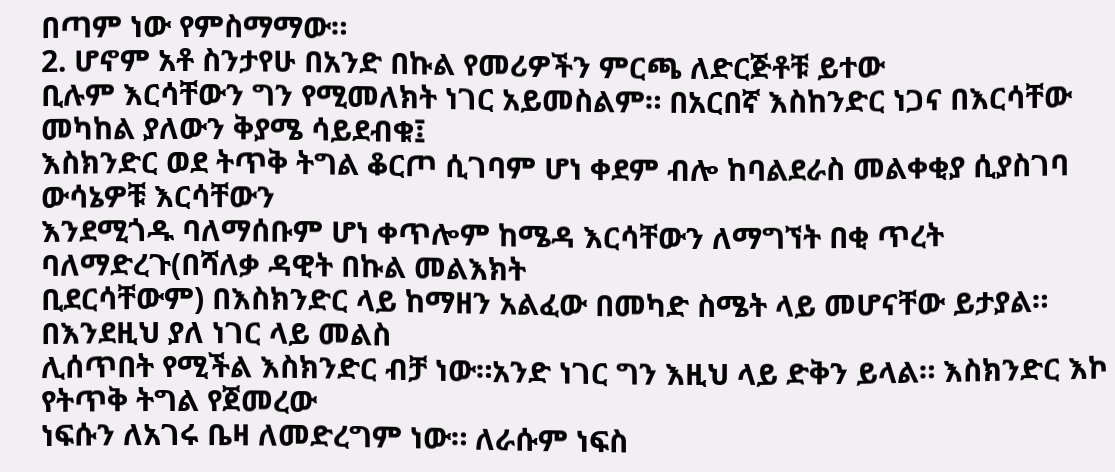በጣም ነው የምስማማው።
2. ሆኖም አቶ ስንታየሁ በአንድ በኩል የመሪዎችን ምርጫ ለድርጅቶቹ ይተው
ቢሉም እርሳቸውን ግን የሚመለክት ነገር አይመስልም። በአርበኛ እስከንድር ነጋና በእርሳቸው መካከል ያለውን ቅያሜ ሳይደብቁ፤
እስክንድር ወደ ትጥቅ ትግል ቆርጦ ሲገባም ሆነ ቀደም ብሎ ከባልደራስ መልቀቂያ ሲያስገባ ውሳኔዎቹ እርሳቸውን
እንደሚጎዱ ባለማሰቡም ሆነ ቀጥሎም ከሜዳ እርሳቸውን ለማግኘት በቂ ጥረት ባለማድረጉ(በሻለቃ ዳዊት በኩል መልእክት
ቢደርሳቸውም) በእስክንድር ላይ ከማዘን አልፈው በመካድ ስሜት ላይ መሆናቸው ይታያል። በእንደዚህ ያለ ነገር ላይ መልስ
ሊሰጥበት የሚችል እስክንድር ብቻ ነው።አንድ ነገር ግን እዚህ ላይ ድቅን ይላል። እስክንድር እኮ የትጥቅ ትግል የጀመረው
ነፍሱን ለአገሩ ቤዛ ለመድረግም ነው። ለራሱም ነፍስ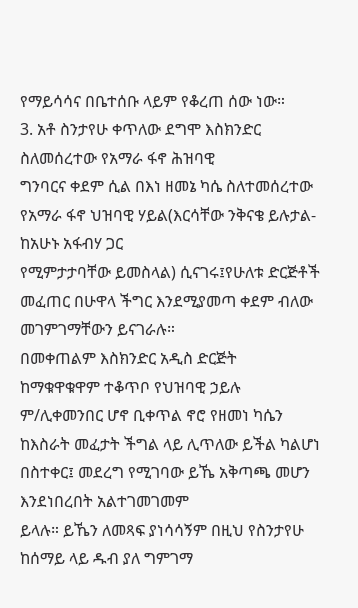የማይሳሳና በቤተሰቡ ላይም የቆረጠ ሰው ነው።
3. አቶ ስንታየሁ ቀጥለው ደግሞ እስክንድር ስለመሰረተው የአማራ ፋኖ ሕዝባዊ
ግንባርና ቀደም ሲል በእነ ዘመኔ ካሴ ስለተመሰረተው የአማራ ፋኖ ህዝባዊ ሃይል(እርሳቸው ንቅናቄ ይሉታል-ከአሁኑ አፋብሃ ጋር
የሚምታታባቸው ይመስላል) ሲናገሩ፤የሁለቱ ድርጅቶች መፈጠር በሁዋላ ችግር እንደሚያመጣ ቀደም ብለው መገምገማቸውን ይናገራሉ።
በመቀጠልም እስክንድር አዲስ ድርጅት ከማቁዋቁዋም ተቆጥቦ የህዝባዊ ኃይሉ ም/ሊቀመንበር ሆኖ ቢቀጥል ኖሮ የዘመነ ካሴን
ከእስራት መፈታት ችግል ላይ ሊጥለው ይችል ካልሆነ በስተቀር፤ መደረግ የሚገባው ይኼ አቅጣጫ መሆን እንደነበረበት አልተገመገመም
ይላሉ። ይኼን ለመጻፍ ያነሳሳኝም በዚህ የስንታየሁ ከሰማይ ላይ ዱብ ያለ ግምገማ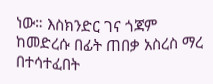ነው። እስክንድር ገና ጎጃም
ከመድረሱ በፊት ጠበቃ አስረስ ማረ በተሳተፈበት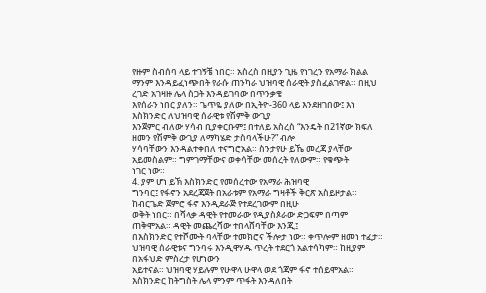የዙም ስብሰባ ላይ ተገኝቼ ነበር። አስረስ በዚያን ጊዜ የነገረን የአማራ ክልል
ማንም እንዳይፈነጭበት የራሱ ጠንካራ ህዝባዊ ሰራዊት ያስፈልገዋል። በዚህ ረገድ አገዛዙ ሌላ ስጋት እንዳይገባው በጥንቃቄ
እየሰራን ነበር ያለን። ጌጥዬ ያለው በኢትዮ-360 ላይ እንደዘገበው፤ እነ እስክንድር ለህዝባዊ ሰራዊቱ የሽምቅ ውጊያ
እንጀምር ብለው ሃሳብ ቢያቀርቡም፤ በተለይ አስረስ “እንዴት በ21ኛው ክፍለ ዘመን የሽምቅ ውጊያ ለማካሄድ ታስባላችሁ?” ብሎ
ሃሳባቸውን እንዳልተቀበለ ተናግሮአል። ስንታየሁ ይኼ መረጃ ያላቸው አይመስልም። ግምገማቸውና ወቀሳቸው መሰረት የለውም። የቁጭት
ነገር ነው።
4. ያም ሆነ ይኽ እስክንድር የመሰረተው የአማራ ሕዝባዊ
ግንባር፤ የፋኖን አደረጃጀት በአራቱም የአማራ ግዛቶች ቅርጽ አስይዞታል። ከብርጌድ ጀምሮ ፋኖ እንዲደራጅ የተደረገውም በዚሁ
ወቅት ነበር። በሻላቃ ዳዊት የተመራው የዲያስጶራው ድጋፍም በጣም ጠቅሞአል። ዳዊት መጨረሻው ተበላሸባቸው እንጂ፤
በእስክንድር የተሾሙት ባላቸው ተመክሮና ችሎታ ነው። ቀጥሎም ዘመነ ተፈታ። ህዝባዊ ሰራዊቱና ግንባሩ እንዲዋሃዱ ጥረት ተደርጎ አልተሳካም። ከዚያም በአፋህድ ምስረታ የሆነውን
አይተናል። ህዝባዊ ሃይሉም የሁዋላ ሁዋላ ወደ ጎጃም ፋኖ ተሰይሞአል። እስክንድር ከትግስት ሌላ ምንም ጥፋት እንዳለበት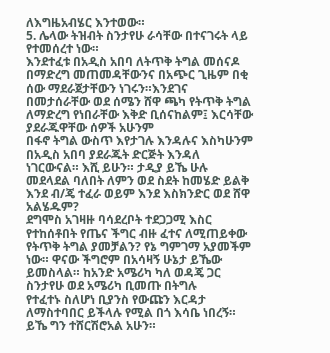ለእግዜአብሄር እንተወው።
5. ሌላው ትዝብት ስንታየሁ ራሳቸው በተናገሩት ላይ የተመሰረተ ነው።
እንደተፈቱ በአዲስ አበባ ለትጥቅ ትግል መሰናዶ በማድረግ መጠመዳቸውንና በአጭር ጊዜም በቂ ሰው ማደራጀታቸውን ነገሩን።እንደገና
በመታሰራቸው ወደ ሰሜን ሸዋ ጫካ የትጥቅ ትግል ለማድረግ የነበራቸው እቅድ ቢሰናከልም፤ እርሳቸው ያደራጁዋቸው ሰዎች አሁንም
በፋኖ ትግል ውስጥ እየታገሉ እንዳሉና እስካሁንም በአዲስ አበባ ያደራጁት ድርጅት እንዳለ ነገርውናል። እሺ ይሁን። ታዲያ ይኼ ሁሉ
መደላደል ባለበት ለምን ወደ ስደት ከመሄድ ይልቅ እንደ ብ/ጄ ተፈራ ወይም እንደ እስክንድር ወደ ሸዋ አልሄዱም?
ደግሞስ አገዛዙ ባሳደረቦት ተደጋጋሚ እስር የተከሰቶበት የጤና ችግር ብዙ ፈተና ለሚጠይቀው የትጥቅ ትግል ያመቻልን? የኔ ግምገማ አያመችም ነው። ዋናው ችግሮም በአሳዛኝ ሁኔታ ይኼው ይመስላል። ከአንድ አሜሪካ ካለ ወዳጄ ጋር ስንታየሁ ወደ አሜሪካ ቢመጡ በትግሉ
የተፈተኑ ስለሆነ ቢያንስ የውጩን እርዳታ ለማስተባበር ይችላሉ የሚል በጎ እሳቤ ነበረኝ። ይኼ ግን ተሸርሽሮአል አሁን።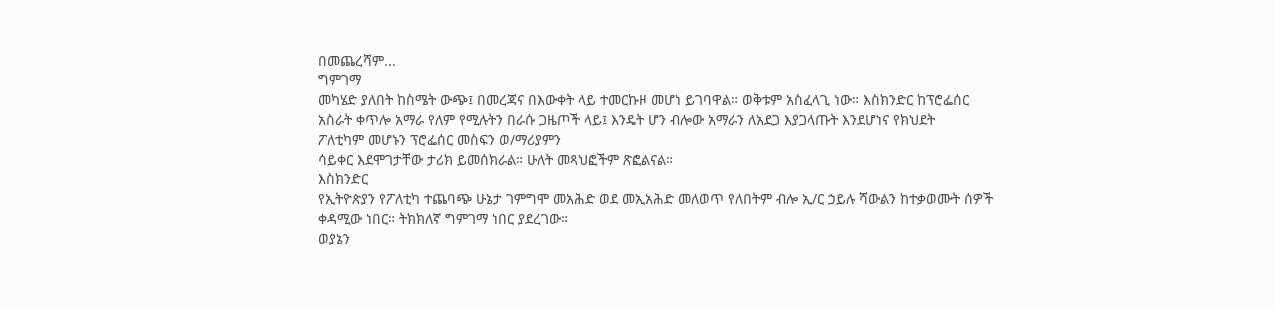በመጨረሻም...
ግምገማ
መካሄድ ያለበት ከስሜት ውጭ፤ በመረጃና በእውቀት ላይ ተመርኩዞ መሆነ ይገባዋል። ወቅቱም አስፈላጊ ነው። እስክንድር ከፕሮፌሰር
አስራት ቀጥሎ አማራ የለም የሚሉትን በራሱ ጋዜጦች ላይ፤ እንዴት ሆን ብሎው አማራን ለአደጋ እያጋላጡት እንደሆነና የክህደት
ፖለቲካም መሆኑን ፕሮፌሰር መስፍን ወ/ማሪያምን
ሳይቀር እደሞገታቸው ታሪክ ይመሰክራል። ሁለት መጻህፎችም ጽፎልናል።
እስክንድር
የኢትዮጵያን የፖለቲካ ተጨባጭ ሁኔታ ገምግሞ መአሕድ ወደ መኢአሕድ መለወጥ የለበትም ብሎ ኢ/ር ኃይሉ ሻውልን ከተቃወሙት ሰዎች
ቀዳሚው ነበር። ትክክለኛ ግምገማ ነበር ያደረገው።
ወያኔን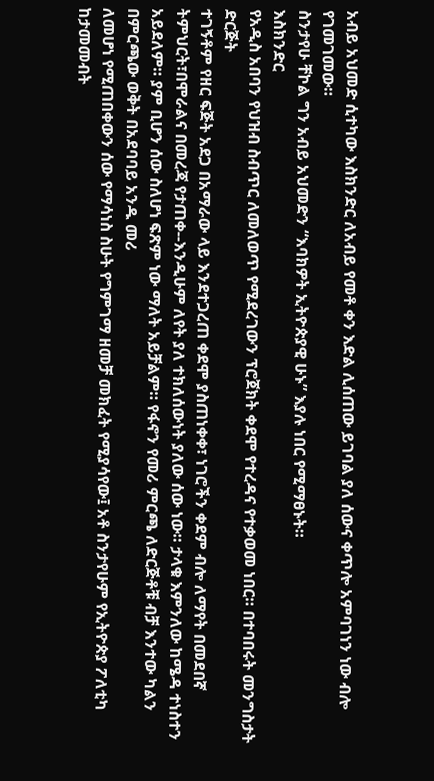አብይ አህመድ ሲተካው እስክንድር ለአብይ የመቶ ቀን እድል ሊሰጠው ይገባል ያለ ሰውና ቀጥሎ አምባገነን ነው ብሎ የገመገመው።
ስንታየሁ ቸኮል ግን አብይ አህመድን “እባክዎት ኢትዮጵያዊ ሁኑ” እያሉ ነበር የሚማፀኑት።
እስክንድር
የአዲስ አበባን የህዝብ ስብጥር ለመለወጥ የሚደረገውን ፕሮጀክት ቀደሞ የተረዳና የተቃወመ ነበር። በተባበሩት መንግስታት ድርጅት
ተገኝቶም የዘር ፍጅት አደጋ በአማራው ላይ እንደተጋረጠ ቀደሞ ያስጠነቀቀ፣ ነገሮችን ቀደም ብሎ ለማየት በመደበኛ
ትምህርት፣በሞራልና በመረጃ የታጠቀ--እንዲሁም ለየት ያለ ተክለሰውነት ያለው ሰው ነው። ታላቁ እምንለው ከሜዳ ተነስተን
አይደለም። ያም ቢሆን ሰው ስለሆነ ፍጽም ነው ማለት አይቻልም። የፋኖን የመሪ ምርጫ ለድርጅቶቹ ብቻ እንተው ካልን በምርጫው ወቅት በአደባባይ አንዱ መሪ
ለመሆነ የሚጠበቀውን ሰው የማሳነስ ስሁት የግምገማ ዘመቻ መክፈት የሚያሳየው፤ አቶ ስንታየሁም የኢትዮጵያ ፖለቲካ ከታመመብት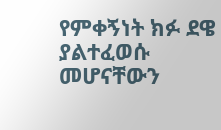የምቀኝነት ክፉ ደዌ ያልተፈወሱ
መሆናቸውን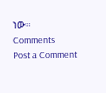ነው።
Comments
Post a Comment